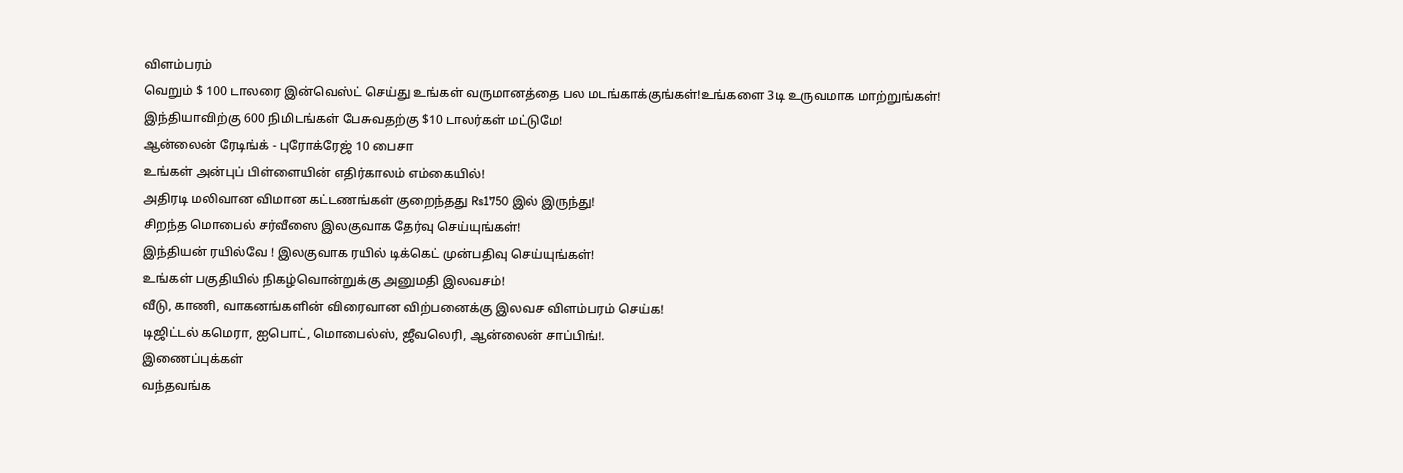விளம்பரம்
வெறும் $ 100 டாலரை இன்வெஸ்ட் செய்து உங்கள் வருமானத்தை பல மடங்காக்குங்கள்!உங்களை 3டி உருவமாக மாற்றுங்கள்!
இந்தியாவிற்கு 600 நிமிடங்கள் பேசுவதற்கு $10 டாலர்கள் மட்டுமே!
ஆன்லைன் ரேடிங்க் - புரோக்ரேஜ் 10 பைசா
உங்கள் அன்புப் பிள்ளையின் எதிர்காலம் எம்கையில்!
அதிரடி மலிவான விமான கட்டணங்கள் குறைந்தது Rs1750 இல் இருந்து!
சிறந்த மொபைல் சர்வீஸை இலகுவாக தேர்வு செய்யுங்கள்!
இந்தியன் ரயில்வே ! இலகுவாக ரயில் டிக்கெட் முன்பதிவு செய்யுங்கள்!
உங்கள் பகுதியில் நிகழ்வொன்றுக்கு அனுமதி இலவசம்!
வீடு, காணி, வாகனங்களின் விரைவான விற்பனைக்கு இலவச விளம்பரம் செய்க!
டிஜிட்டல் கமெரா, ஐபொட், மொபைல்ஸ், ஜீவலெரி, ஆன்லைன் சாப்பிங்!.
இணைப்புக்கள்
வந்தவங்க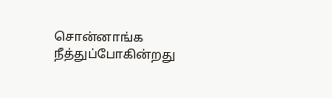சொன்னாங்க
நீத்துப்போகின்றது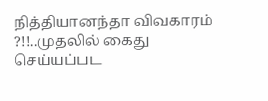நித்தியானந்தா விவகாரம் ?!!..முதலில் கைது செய்யப்பட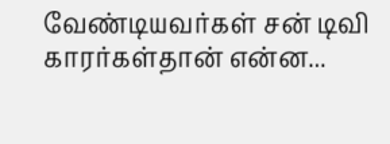வேண்டியவர்கள் சன் டிவி காரர்கள்தான் என்ன...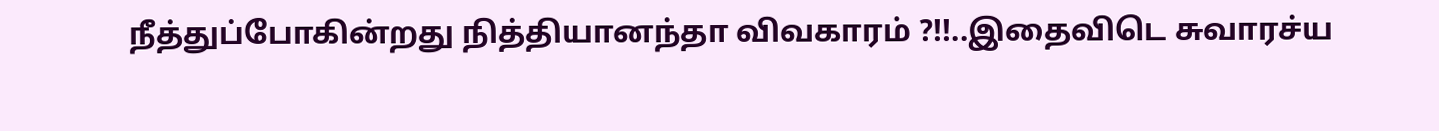நீத்துப்போகின்றது நித்தியானந்தா விவகாரம் ?!!..இதைவிடெ சுவாரச்ய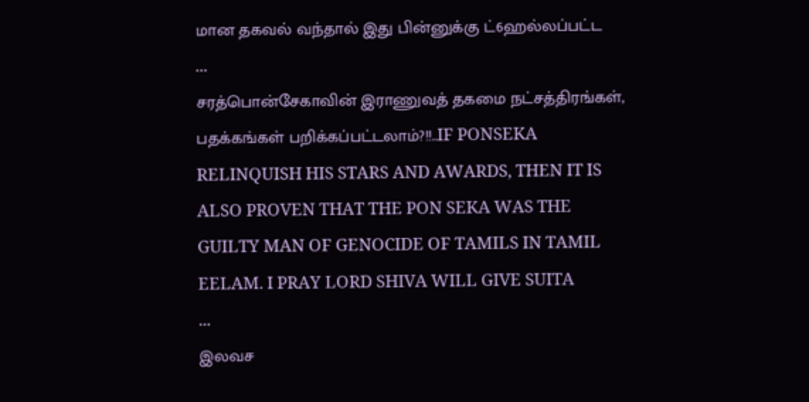மான தகவல் வந்தால் இது பின்னுக்கு ட்6ஹல்லப்பட்ட
...
சரத்பொன்சேகாவின் இராணுவத் தகமை நட்சத்திரங்கள், பதக்கங்கள் பறிக்கப்பட்டலாம்?!!..IF PONSEKA RELINQUISH HIS STARS AND AWARDS, THEN IT IS ALSO PROVEN THAT THE PON SEKA WAS THE GUILTY MAN OF GENOCIDE OF TAMILS IN TAMIL EELAM. I PRAY LORD SHIVA WILL GIVE SUITA
...
இலவச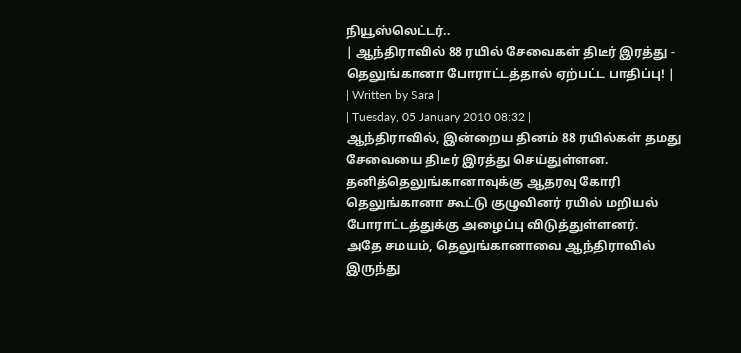நியூஸ்லெட்டர்..
| ஆந்திராவில் 88 ரயில் சேவைகள் திடீர் இரத்து - தெலுங்கானா போராட்டத்தால் ஏற்பட்ட பாதிப்பு! |
| Written by Sara |
| Tuesday, 05 January 2010 08:32 |
ஆந்திராவில், இன்றைய தினம் 88 ரயில்கள் தமது சேவையை திடீர் இரத்து செய்துள்ளன. தனித்தெலுங்கானாவுக்கு ஆதரவு கோரி தெலுங்கானா கூட்டு குழுவினர் ரயில் மறியல் போராட்டத்துக்கு அழைப்பு விடுத்துள்ளனர்.
அதே சமயம், தெலுங்கானாவை ஆந்திராவில் இருந்து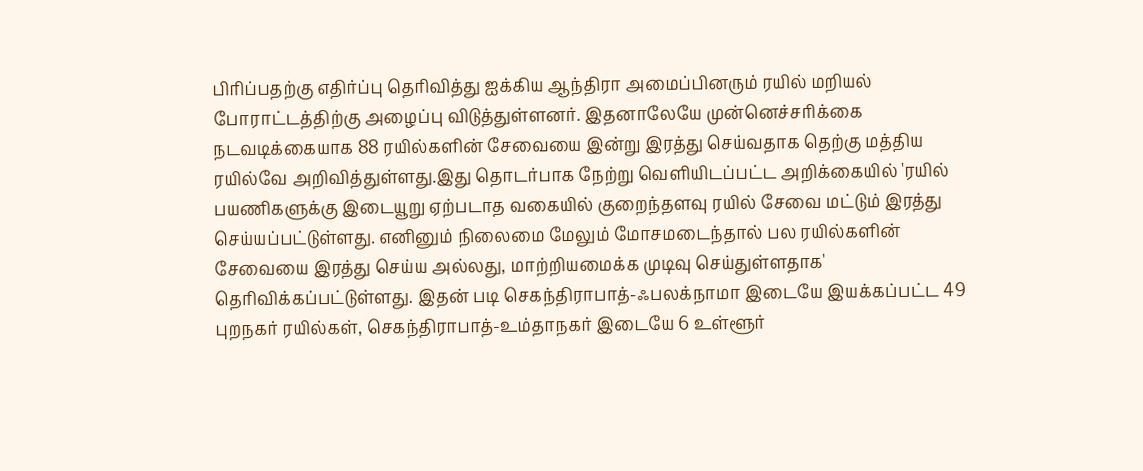பிரிப்பதற்கு எதிர்ப்பு தெரிவித்து ஐக்கிய ஆந்திரா அமைப்பினரும் ரயில் மறியல் போராட்டத்திற்கு அழைப்பு விடுத்துள்ளனர். இதனாலேயே முன்னெச்சரிக்கை நடவடிக்கையாக 88 ரயில்களின் சேவையை இன்று இரத்து செய்வதாக தெற்கு மத்திய ரயில்வே அறிவித்துள்ளது.இது தொடர்பாக நேற்று வெளியிடப்பட்ட அறிக்கையில் 'ரயில் பயணிகளுக்கு இடையூறு ஏற்படாத வகையில் குறைந்தளவு ரயில் சேவை மட்டும் இரத்து செய்யப்பட்டுள்ளது. எனினும் நிலைமை மேலும் மோசமடைந்தால் பல ரயில்களின் சேவையை இரத்து செய்ய அல்லது, மாற்றியமைக்க முடிவு செய்துள்ளதாக' தெரிவிக்கப்பட்டுள்ளது. இதன் படி செகந்திராபாத்-ஃபலக்நாமா இடையே இயக்கப்பட்ட 49 புறநகர் ரயில்கள், செகந்திராபாத்-உம்தாநகர் இடையே 6 உள்ளூர்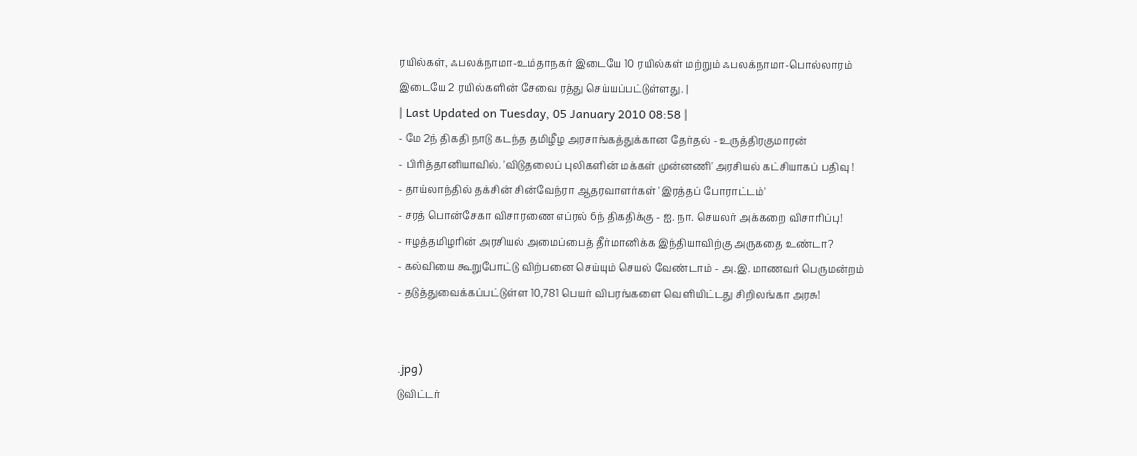ரயில்கள், ஃபலக்நாமா-உம்தாநகர் இடையே 10 ரயில்கள் மற்றும் ஃபலக்நாமா-பொல்லாரம் இடையே 2 ரயில்களின் சேவை ரத்து செய்யப்பட்டுள்ளது. |
| Last Updated on Tuesday, 05 January 2010 08:58 |
- மே 2ந் திகதி நாடு கடந்த தமிழீழ அரசாங்கத்துக்கான தேர்தல் - உருத்திரகுமாரன்
- பிரித்தானியாவில். 'விடுதலைப் புலிகளின் மக்கள் முன்னணி' அரசியல் கட்சியாகப் பதிவு !
- தாய்லாந்தில் தக்சின் சின்வேந்ரா ஆதரவாளர்கள் 'இரத்தப் போராட்டம்'
- சரத் பொன்சேகா விசாரணை எப்ரல் 6ந் திகதிக்கு - ஐ. நா. செயலர் அக்கறை விசாரிப்பு!
- ஈழத்தமிழரின் அரசியல் அமைப்பைத் தீர்மானிக்க இந்தியாவிற்கு அருகதை உண்டா?
- கல்வியை கூறுபோட்டு விற்பனை செய்யும் செயல் வேண்டாம் - அ.இ. மாணவர் பெருமன்றம்
- தடுத்துவைக்கப்பட்டுள்ள 10,781 பெயர் விபரங்களை வெளியிட்டது சிறிலங்கா அரசு!


.jpg)
டுவிட்டர்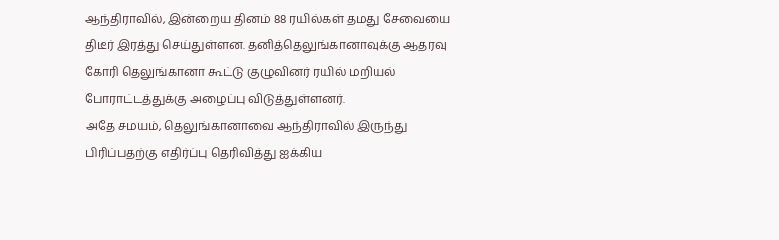ஆந்திராவில், இன்றைய தினம் 88 ரயில்கள் தமது சேவையை திடீர் இரத்து செய்துள்ளன. தனித்தெலுங்கானாவுக்கு ஆதரவு கோரி தெலுங்கானா கூட்டு குழுவினர் ரயில் மறியல் போராட்டத்துக்கு அழைப்பு விடுத்துள்ளனர்.
அதே சமயம், தெலுங்கானாவை ஆந்திராவில் இருந்து பிரிப்பதற்கு எதிர்ப்பு தெரிவித்து ஐக்கிய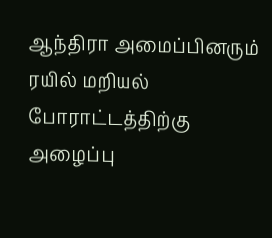ஆந்திரா அமைப்பினரும் ரயில் மறியல் போராட்டத்திற்கு அழைப்பு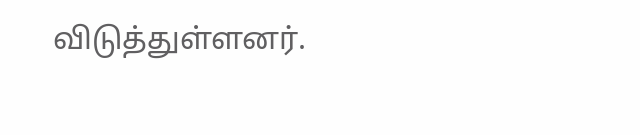விடுத்துள்ளனர்.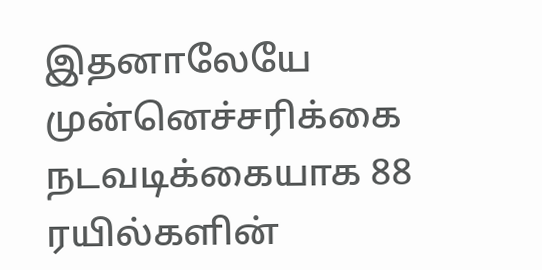இதனாலேயே முன்னெச்சரிக்கை நடவடிக்கையாக 88 ரயில்களின்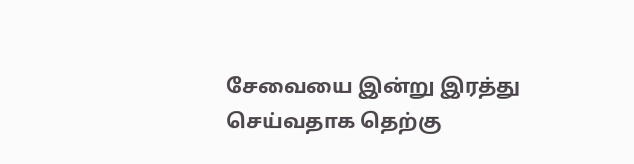சேவையை இன்று இரத்து செய்வதாக தெற்கு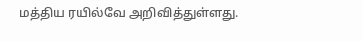மத்திய ரயில்வே அறிவித்துள்ளது.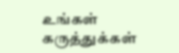உங்கள் கருத்துக்கள்